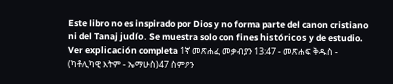Este libro no es inspirado por Dios y no forma parte del canon cristiano ni del Tanaj judío. Se muestra solo con fines históricos y de estudio. Ver explicación completa 1ኛ መጽሐፈ መቃብያን 13:47 - መጽሐፍ ቅዱስ - (ካቶሊካዊ እትም - ኤማሁስ)47 ስምዖን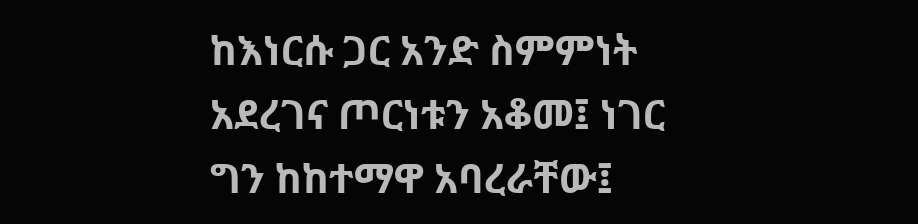ከእነርሱ ጋር አንድ ስምምነት አደረገና ጦርነቱን አቆመ፤ ነገር ግን ከከተማዋ አባረራቸው፤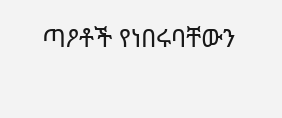ጣዖቶች የነበሩባቸውን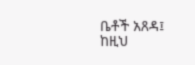ቤቶች አጸዳ፤ ከዚህ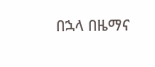በኋላ በዜማና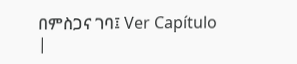በምስጋና ገባ፤ Ver Capítulo |